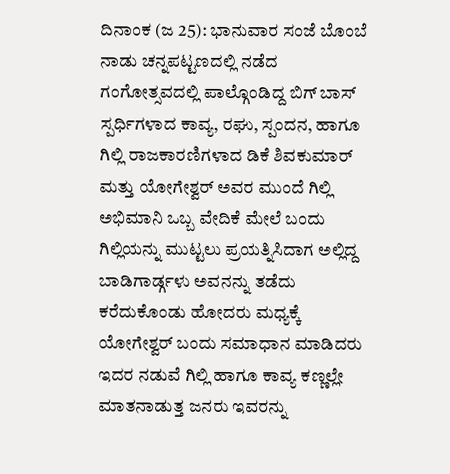ದಿನಾಂಕ (ಜ 25): ಭಾನುವಾರ ಸಂಜೆ ಬೊಂಬೆ ನಾಡು ಚನ್ನಪಟ್ಟಣದಲ್ಲಿ ನಡೆದ ಗಂಗೋತ್ಸವದಲ್ಲಿ ಪಾಲ್ಗೊಂಡಿದ್ದ ಬಿಗ್ ಬಾಸ್ ಸ್ಪರ್ಧಿಗಳಾದ ಕಾವ್ಯ, ರಘು, ಸ್ಪಂದನ, ಹಾಗೂ ಗಿಲ್ಲಿ ರಾಜಕಾರಣಿಗಳಾದ ಡಿಕೆ ಶಿವಕುಮಾರ್ ಮತ್ತು ಯೋಗೇಶ್ವರ್ ಅವರ ಮುಂದೆ ಗಿಲ್ಲಿ ಅಭಿಮಾನಿ ಒಬ್ಬ ವೇದಿಕೆ ಮೇಲೆ ಬಂದು ಗಿಲ್ಲಿಯನ್ನು ಮುಟ್ಟಲು ಪ್ರಯತ್ನಿಸಿದಾಗ ಅಲ್ಲಿದ್ದ ಬಾಡಿಗಾರ್ಡ್ಗಳು ಅವನನ್ನು ತಡೆದು ಕರೆದುಕೊಂಡು ಹೋದರು ಮಧ್ಯಕ್ಕೆ ಯೋಗೇಶ್ವರ್ ಬಂದು ಸಮಾಧಾನ ಮಾಡಿದರು ಇದರ ನಡುವೆ ಗಿಲ್ಲಿ ಹಾಗೂ ಕಾವ್ಯ ಕಣ್ಣಲ್ಲೇ ಮಾತನಾಡುತ್ತ ಜನರು ಇವರನ್ನು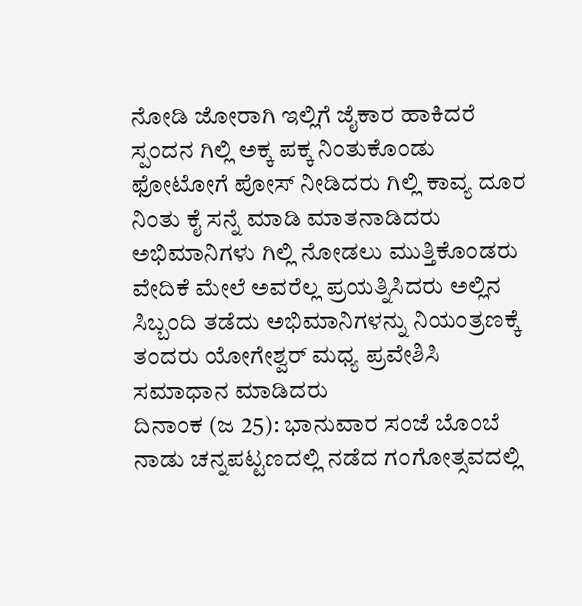ನೋಡಿ ಜೋರಾಗಿ ಇಲ್ಲಿಗೆ ಜೈಕಾರ ಹಾಕಿದರೆ ಸ್ಪಂದನ ಗಿಲ್ಲಿ ಅಕ್ಕ ಪಕ್ಕ ನಿಂತುಕೊಂಡು ಫೋಟೋಗೆ ಪೋಸ್ ನೀಡಿದರು ಗಿಲ್ಲಿ ಕಾವ್ಯ ದೂರ ನಿಂತು ಕೈ ಸನ್ನೆ ಮಾಡಿ ಮಾತನಾಡಿದರು ಅಭಿಮಾನಿಗಳು ಗಿಲ್ಲಿ ನೋಡಲು ಮುತ್ತಿಕೊಂಡರು ವೇದಿಕೆ ಮೇಲೆ ಅವರೆಲ್ಲ ಪ್ರಯತ್ನಿಸಿದರು ಅಲ್ಲಿನ ಸಿಬ್ಬಂದಿ ತಡೆದು ಅಭಿಮಾನಿಗಳನ್ನು ನಿಯಂತ್ರಣಕ್ಕೆ ತಂದರು ಯೋಗೇಶ್ವರ್ ಮಧ್ಯ ಪ್ರವೇಶಿಸಿ ಸಮಾಧಾನ ಮಾಡಿದರು
ದಿನಾಂಕ (ಜ 25): ಭಾನುವಾರ ಸಂಜೆ ಬೊಂಬೆ ನಾಡು ಚನ್ನಪಟ್ಟಣದಲ್ಲಿ ನಡೆದ ಗಂಗೋತ್ಸವದಲ್ಲಿ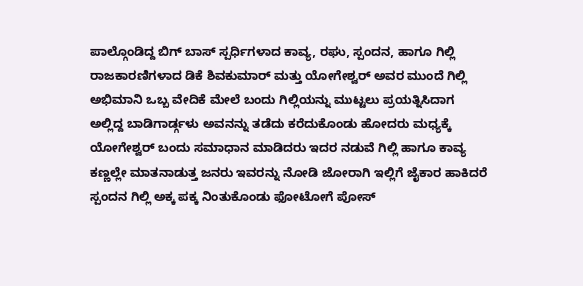ಪಾಲ್ಗೊಂಡಿದ್ದ ಬಿಗ್ ಬಾಸ್ ಸ್ಪರ್ಧಿಗಳಾದ ಕಾವ್ಯ, ರಘು, ಸ್ಪಂದನ, ಹಾಗೂ ಗಿಲ್ಲಿ ರಾಜಕಾರಣಿಗಳಾದ ಡಿಕೆ ಶಿವಕುಮಾರ್ ಮತ್ತು ಯೋಗೇಶ್ವರ್ ಅವರ ಮುಂದೆ ಗಿಲ್ಲಿ ಅಭಿಮಾನಿ ಒಬ್ಬ ವೇದಿಕೆ ಮೇಲೆ ಬಂದು ಗಿಲ್ಲಿಯನ್ನು ಮುಟ್ಟಲು ಪ್ರಯತ್ನಿಸಿದಾಗ ಅಲ್ಲಿದ್ದ ಬಾಡಿಗಾರ್ಡ್ಗಳು ಅವನನ್ನು ತಡೆದು ಕರೆದುಕೊಂಡು ಹೋದರು ಮಧ್ಯಕ್ಕೆ ಯೋಗೇಶ್ವರ್ ಬಂದು ಸಮಾಧಾನ ಮಾಡಿದರು ಇದರ ನಡುವೆ ಗಿಲ್ಲಿ ಹಾಗೂ ಕಾವ್ಯ ಕಣ್ಣಲ್ಲೇ ಮಾತನಾಡುತ್ತ ಜನರು ಇವರನ್ನು ನೋಡಿ ಜೋರಾಗಿ ಇಲ್ಲಿಗೆ ಜೈಕಾರ ಹಾಕಿದರೆ ಸ್ಪಂದನ ಗಿಲ್ಲಿ ಅಕ್ಕ ಪಕ್ಕ ನಿಂತುಕೊಂಡು ಫೋಟೋಗೆ ಪೋಸ್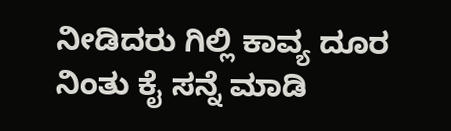ನೀಡಿದರು ಗಿಲ್ಲಿ ಕಾವ್ಯ ದೂರ ನಿಂತು ಕೈ ಸನ್ನೆ ಮಾಡಿ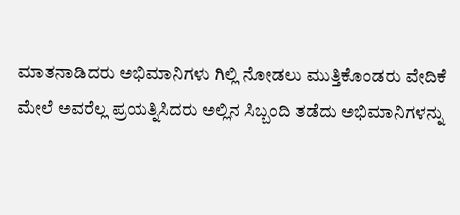ಮಾತನಾಡಿದರು ಅಭಿಮಾನಿಗಳು ಗಿಲ್ಲಿ ನೋಡಲು ಮುತ್ತಿಕೊಂಡರು ವೇದಿಕೆ ಮೇಲೆ ಅವರೆಲ್ಲ ಪ್ರಯತ್ನಿಸಿದರು ಅಲ್ಲಿನ ಸಿಬ್ಬಂದಿ ತಡೆದು ಅಭಿಮಾನಿಗಳನ್ನು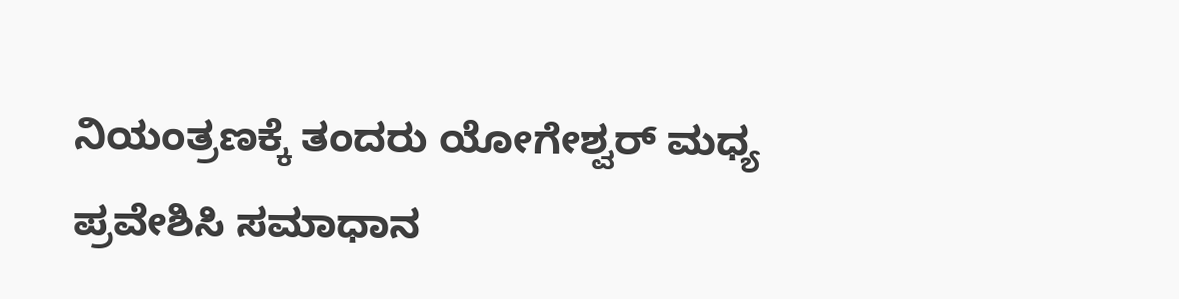ನಿಯಂತ್ರಣಕ್ಕೆ ತಂದರು ಯೋಗೇಶ್ವರ್ ಮಧ್ಯ ಪ್ರವೇಶಿಸಿ ಸಮಾಧಾನ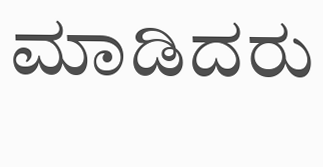ಮಾಡಿದರು